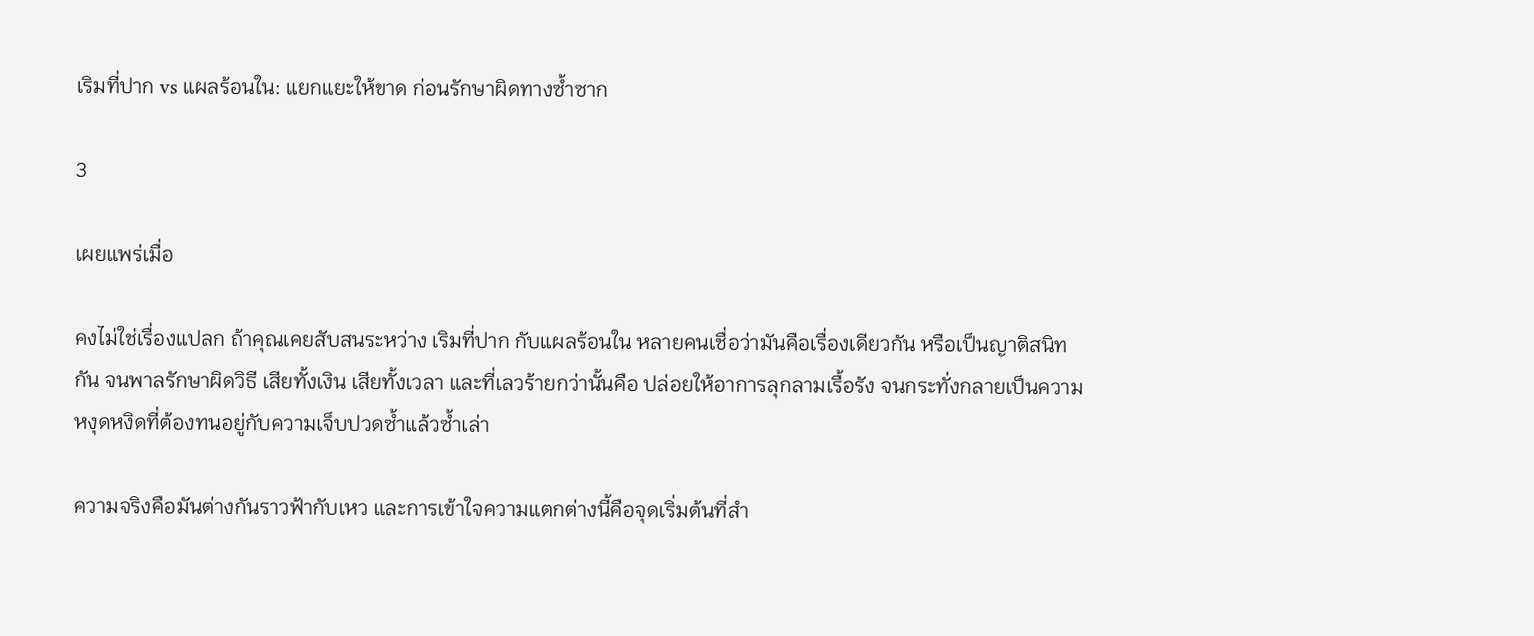เริมที่ปาก vs แผลร้อนใน: แยกแยะให้ขาด ก่อนรักษาผิดทางซ้ำซาก

3

เผยแพร่เมื่อ

คงไม่ใช่เรื่องแปลก ถ้าคุณเคยสับสนระหว่าง เริมที่ปาก กับแผลร้อนใน หลายคนเชื่อว่ามันคือเรื่องเดียวกัน หรือเป็นญาติสนิทกัน จนพาลรักษาผิดวิธี เสียทั้งเงิน เสียทั้งเวลา และที่เลวร้ายกว่านั้นคือ ปล่อยให้อาการลุกลามเรื้อรัง จนกระทั่งกลายเป็นความหงุดหงิดที่ต้องทนอยู่กับความเจ็บปวดซ้ำแล้วซ้ำเล่า

ความจริงคือมันต่างกันราวฟ้ากับเหว และการเข้าใจความแตกต่างนี้คือจุดเริ่มต้นที่สำ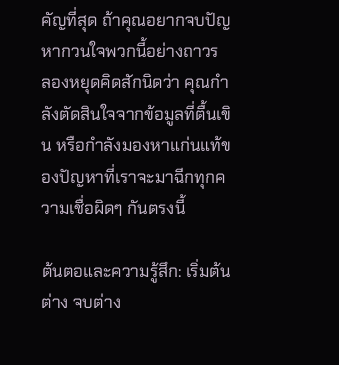คัญที่สุด ถ้าคุณอยากจบปัญหากวนใจพวกนี้อย่างถาวร ลองหยุดคิดสักนิดว่า คุณกำลังตัดสินใจจากข้อมูลที่ตื้นเขิน หรือกำลังมองหาแก่นแท้ของปัญหาที่เราจะมาฉีกทุกความเชื่อผิดๆ กันตรงนี้

ต้นตอและความรู้สึก: เริ่มต้นต่าง จบต่าง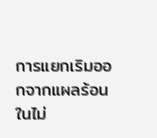การแยกเริมออกจากแผลร้อนในไม่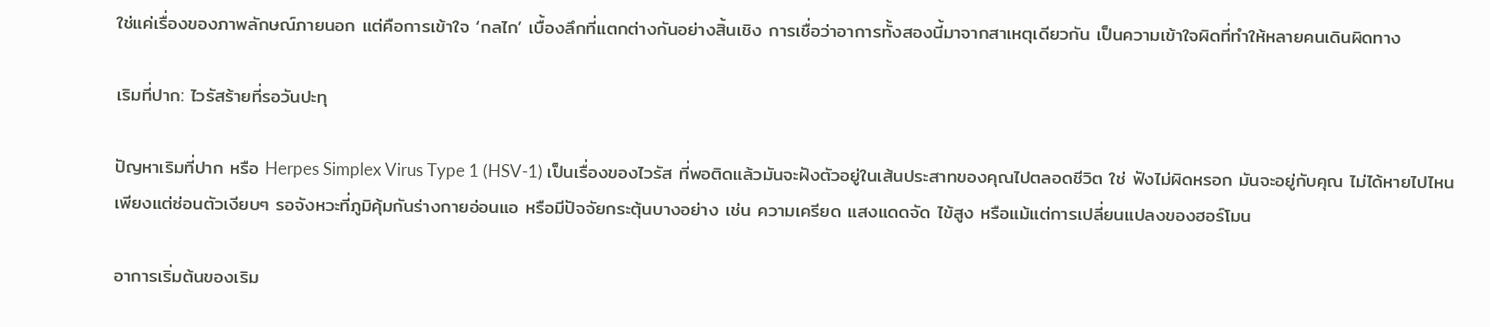ใช่แค่เรื่องของภาพลักษณ์ภายนอก แต่คือการเข้าใจ ‘กลไก’ เบื้องลึกที่แตกต่างกันอย่างสิ้นเชิง การเชื่อว่าอาการทั้งสองนี้มาจากสาเหตุเดียวกัน เป็นความเข้าใจผิดที่ทำให้หลายคนเดินผิดทาง

เริมที่ปาก: ไวรัสร้ายที่รอวันปะทุ

ปัญหาเริมที่ปาก หรือ Herpes Simplex Virus Type 1 (HSV-1) เป็นเรื่องของไวรัส ที่พอติดแล้วมันจะฝังตัวอยู่ในเส้นประสาทของคุณไปตลอดชีวิต ใช่ ฟังไม่ผิดหรอก มันจะอยู่กับคุณ ไม่ได้หายไปไหน เพียงแต่ซ่อนตัวเงียบๆ รอจังหวะที่ภูมิคุ้มกันร่างกายอ่อนแอ หรือมีปัจจัยกระตุ้นบางอย่าง เช่น ความเครียด แสงแดดจัด ไข้สูง หรือแม้แต่การเปลี่ยนแปลงของฮอร์โมน

อาการเริ่มต้นของเริม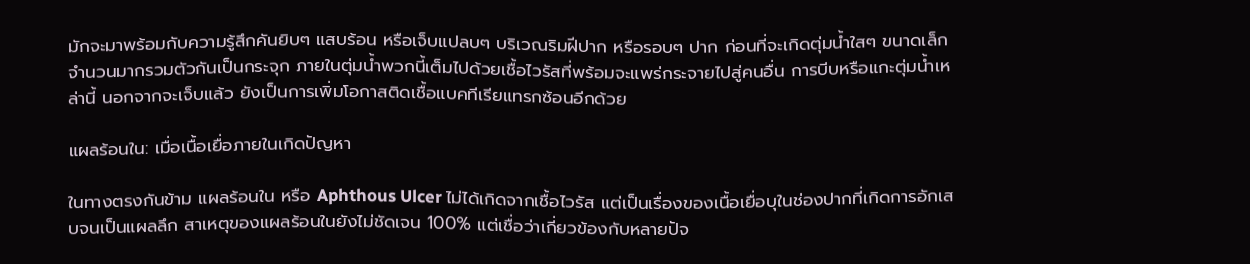มักจะมาพร้อมกับความรู้สึกคันยิบๆ แสบร้อน หรือเจ็บแปลบๆ บริเวณริมฝีปาก หรือรอบๆ ปาก ก่อนที่จะเกิดตุ่มน้ำใสๆ ขนาดเล็กจำนวนมากรวมตัวกันเป็นกระจุก ภายในตุ่มน้ำพวกนี้เต็มไปด้วยเชื้อไวรัสที่พร้อมจะแพร่กระจายไปสู่คนอื่น การบีบหรือแกะตุ่มน้ำเหล่านี้ นอกจากจะเจ็บแล้ว ยังเป็นการเพิ่มโอกาสติดเชื้อแบคทีเรียแทรกซ้อนอีกด้วย

แผลร้อนใน: เมื่อเนื้อเยื่อภายในเกิดปัญหา

ในทางตรงกันข้าม แผลร้อนใน หรือ Aphthous Ulcer ไม่ได้เกิดจากเชื้อไวรัส แต่เป็นเรื่องของเนื้อเยื่อบุในช่องปากที่เกิดการอักเสบจนเป็นแผลลึก สาเหตุของแผลร้อนในยังไม่ชัดเจน 100% แต่เชื่อว่าเกี่ยวข้องกับหลายปัจ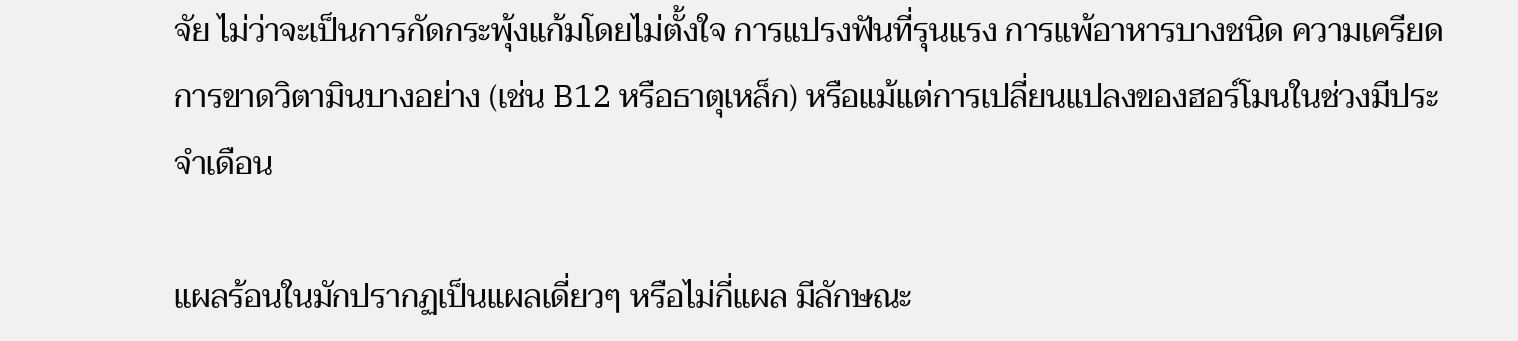จัย ไม่ว่าจะเป็นการกัดกระพุ้งแก้มโดยไม่ตั้งใจ การแปรงฟันที่รุนแรง การแพ้อาหารบางชนิด ความเครียด การขาดวิตามินบางอย่าง (เช่น B12 หรือธาตุเหล็ก) หรือแม้แต่การเปลี่ยนแปลงของฮอร์โมนในช่วงมีประจำเดือน

แผลร้อนในมักปรากฏเป็นแผลเดี่ยวๆ หรือไม่กี่แผล มีลักษณะ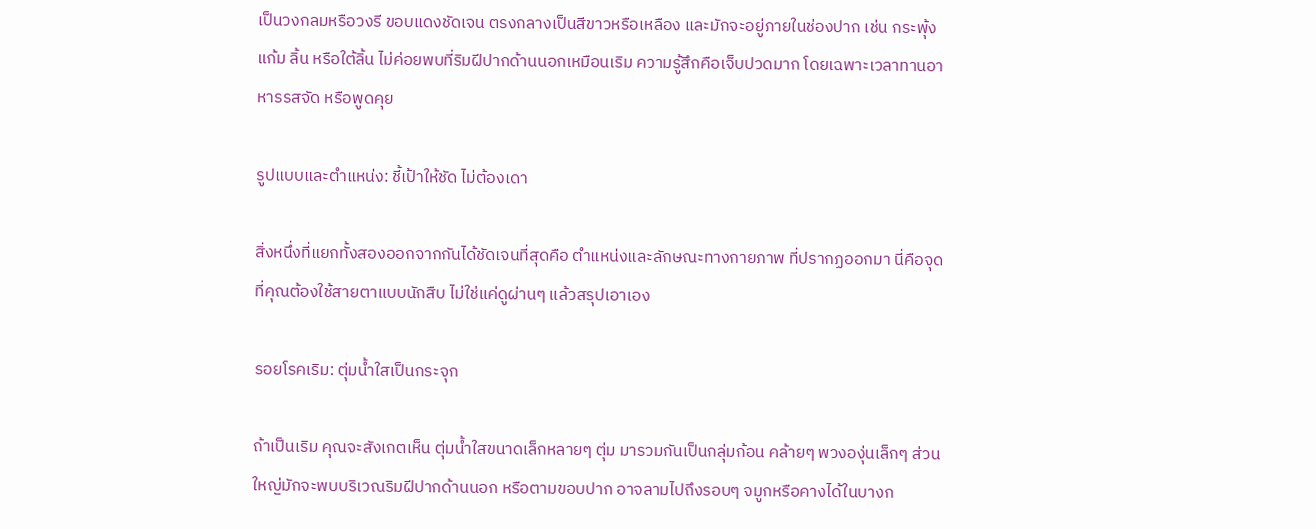เป็นวงกลมหรือวงรี ขอบแดงชัดเจน ตรงกลางเป็นสีขาวหรือเหลือง และมักจะอยู่ภายในช่องปาก เช่น กระพุ้งแก้ม ลิ้น หรือใต้ลิ้น ไม่ค่อยพบที่ริมฝีปากด้านนอกเหมือนเริม ความรู้สึกคือเจ็บปวดมาก โดยเฉพาะเวลาทานอาหารรสจัด หรือพูดคุย

รูปแบบและตำแหน่ง: ชี้เป้าให้ชัด ไม่ต้องเดา

สิ่งหนึ่งที่แยกทั้งสองออกจากกันได้ชัดเจนที่สุดคือ ตำแหน่งและลักษณะทางกายภาพ ที่ปรากฏออกมา นี่คือจุดที่คุณต้องใช้สายตาแบบนักสืบ ไม่ใช่แค่ดูผ่านๆ แล้วสรุปเอาเอง

รอยโรคเริม: ตุ่มน้ำใสเป็นกระจุก

ถ้าเป็นเริม คุณจะสังเกตเห็น ตุ่มน้ำใสขนาดเล็กหลายๆ ตุ่ม มารวมกันเป็นกลุ่มก้อน คล้ายๆ พวงองุ่นเล็กๆ ส่วนใหญ่มักจะพบบริเวณริมฝีปากด้านนอก หรือตามขอบปาก อาจลามไปถึงรอบๆ จมูกหรือคางได้ในบางก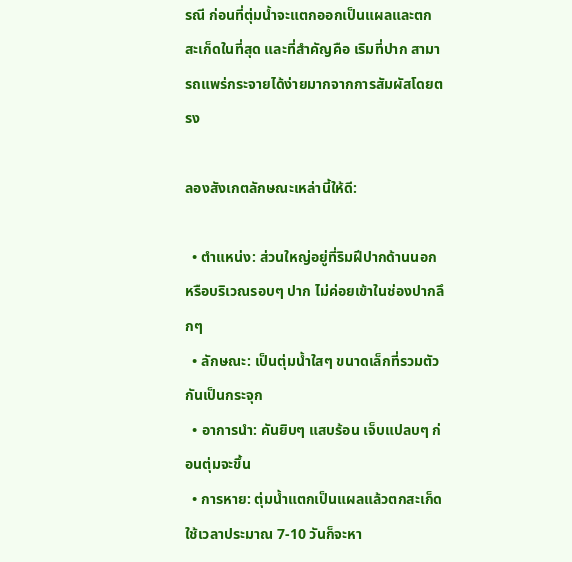รณี ก่อนที่ตุ่มน้ำจะแตกออกเป็นแผลและตกสะเก็ดในที่สุด และที่สำคัญคือ เริมที่ปาก สามารถแพร่กระจายได้ง่ายมากจากการสัมผัสโดยตรง

ลองสังเกตลักษณะเหล่านี้ให้ดี:

  • ตำแหน่ง: ส่วนใหญ่อยู่ที่ริมฝีปากด้านนอก หรือบริเวณรอบๆ ปาก ไม่ค่อยเข้าในช่องปากลึกๆ
  • ลักษณะ: เป็นตุ่มน้ำใสๆ ขนาดเล็กที่รวมตัวกันเป็นกระจุก
  • อาการนำ: คันยิบๆ แสบร้อน เจ็บแปลบๆ ก่อนตุ่มจะขึ้น
  • การหาย: ตุ่มน้ำแตกเป็นแผลแล้วตกสะเก็ด ใช้เวลาประมาณ 7-10 วันก็จะหา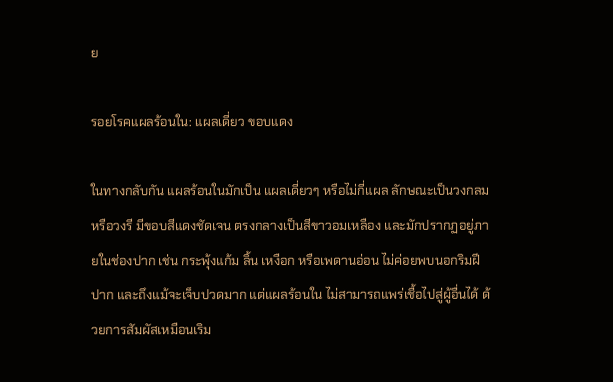ย

รอยโรคแผลร้อนใน: แผลเดี่ยว ขอบแดง

ในทางกลับกัน แผลร้อนในมักเป็น แผลเดี่ยวๆ หรือไม่กี่แผล ลักษณะเป็นวงกลมหรือวงรี มีขอบสีแดงชัดเจน ตรงกลางเป็นสีขาวอมเหลือง และมักปรากฏอยู่ภายในช่องปาก เช่น กระพุ้งแก้ม ลิ้น เหงือก หรือเพดานอ่อน ไม่ค่อยพบนอกริมฝีปาก และถึงแม้จะเจ็บปวดมาก แต่แผลร้อนใน ไม่สามารถแพร่เชื้อไปสู่ผู้อื่นได้ ด้วยการสัมผัสเหมือนเริม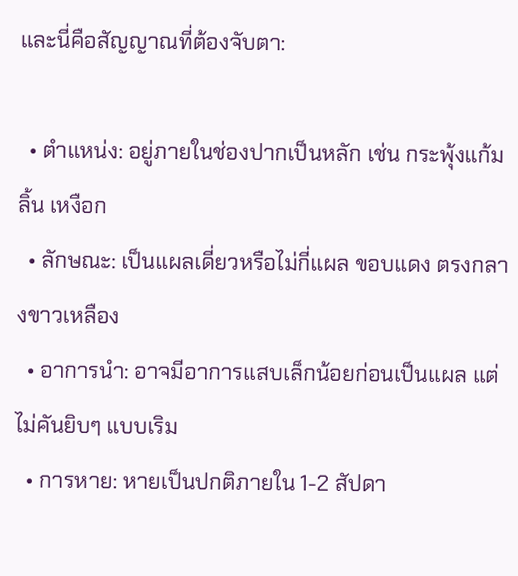และนี่คือสัญญาณที่ต้องจับตา:

  • ตำแหน่ง: อยู่ภายในช่องปากเป็นหลัก เช่น กระพุ้งแก้ม ลิ้น เหงือก
  • ลักษณะ: เป็นแผลเดี่ยวหรือไม่กี่แผล ขอบแดง ตรงกลางขาวเหลือง
  • อาการนำ: อาจมีอาการแสบเล็กน้อยก่อนเป็นแผล แต่ไม่คันยิบๆ แบบเริม
  • การหาย: หายเป็นปกติภายใน 1-2 สัปดา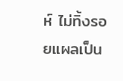ห์ ไม่ทิ้งรอยแผลเป็น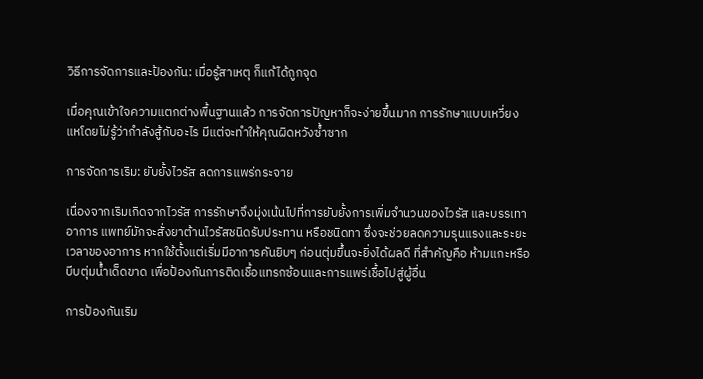วิธีการจัดการและป้องกัน: เมื่อรู้สาเหตุ ก็แก้ได้ถูกจุด

เมื่อคุณเข้าใจความแตกต่างพื้นฐานแล้ว การจัดการปัญหาก็จะง่ายขึ้นมาก การรักษาแบบเหวี่ยงแหโดยไม่รู้ว่ากำลังสู้กับอะไร มีแต่จะทำให้คุณผิดหวังซ้ำซาก

การจัดการเริม: ยับยั้งไวรัส ลดการแพร่กระจาย

เนื่องจากเริมเกิดจากไวรัส การรักษาจึงมุ่งเน้นไปที่การยับยั้งการเพิ่มจำนวนของไวรัส และบรรเทาอาการ แพทย์มักจะสั่งยาต้านไวรัสชนิดรับประทาน หรือชนิดทา ซึ่งจะช่วยลดความรุนแรงและระยะเวลาของอาการ หากใช้ตั้งแต่เริ่มมีอาการคันยิบๆ ก่อนตุ่มขึ้นจะยิ่งได้ผลดี ที่สำคัญคือ ห้ามแกะหรือบีบตุ่มน้ำเด็ดขาด เพื่อป้องกันการติดเชื้อแทรกซ้อนและการแพร่เชื้อไปสู่ผู้อื่น

การป้องกันเริม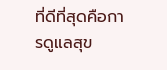ที่ดีที่สุดคือการดูแลสุข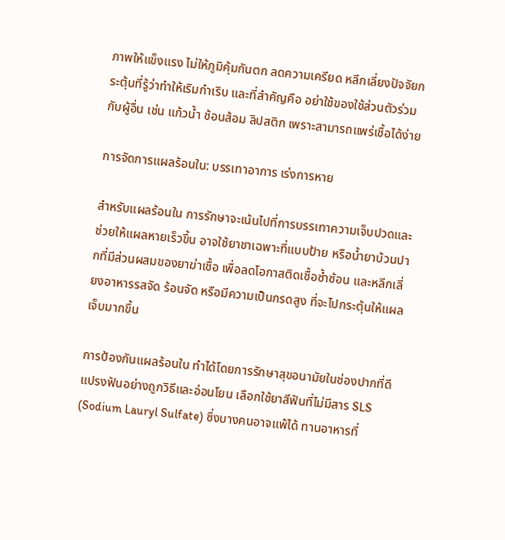ภาพให้แข็งแรง ไม่ให้ภูมิคุ้มกันตก ลดความเครียด หลีกเลี่ยงปัจจัยกระตุ้นที่รู้ว่าทำให้เริมกำเริบ และที่สำคัญคือ อย่าใช้ของใช้ส่วนตัวร่วมกับผู้อื่น เช่น แก้วน้ำ ช้อนส้อม ลิปสติก เพราะสามารถแพร่เชื้อได้ง่าย

การจัดการแผลร้อนใน: บรรเทาอาการ เร่งการหาย

สำหรับแผลร้อนใน การรักษาจะเน้นไปที่การบรรเทาความเจ็บปวดและช่วยให้แผลหายเร็วขึ้น อาจใช้ยาชาเฉพาะที่แบบป้าย หรือน้ำยาบ้วนปากที่มีส่วนผสมของยาฆ่าเชื้อ เพื่อลดโอกาสติดเชื้อซ้ำซ้อน และหลีกเลี่ยงอาหารรสจัด ร้อนจัด หรือมีความเป็นกรดสูง ที่จะไปกระตุ้นให้แผลเจ็บมากขึ้น

การป้องกันแผลร้อนใน ทำได้โดยการรักษาสุขอนามัยในช่องปากที่ดี แปรงฟันอย่างถูกวิธีและอ่อนโยน เลือกใช้ยาสีฟันที่ไม่มีสาร SLS (Sodium Lauryl Sulfate) ซึ่งบางคนอาจแพ้ได้ ทานอาหารที่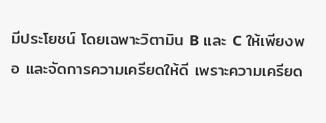มีประโยชน์ โดยเฉพาะวิตามิน B และ C ให้เพียงพอ และจัดการความเครียดให้ดี เพราะความเครียด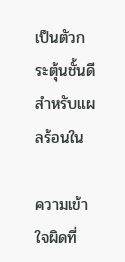เป็นตัวกระตุ้นชั้นดีสำหรับแผลร้อนใน

ความเข้าใจผิดที่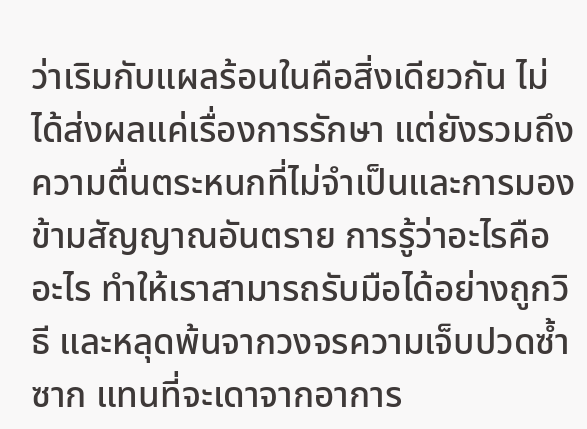ว่าเริมกับแผลร้อนในคือสิ่งเดียวกัน ไม่ได้ส่งผลแค่เรื่องการรักษา แต่ยังรวมถึงความตื่นตระหนกที่ไม่จำเป็นและการมองข้ามสัญญาณอันตราย การรู้ว่าอะไรคืออะไร ทำให้เราสามารถรับมือได้อย่างถูกวิธี และหลุดพ้นจากวงจรความเจ็บปวดซ้ำซาก แทนที่จะเดาจากอาการ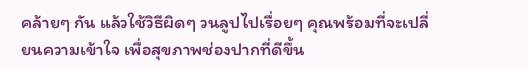คล้ายๆ กัน แล้วใช้วิธีผิดๆ วนลูปไปเรื่อยๆ คุณพร้อมที่จะเปลี่ยนความเข้าใจ เพื่อสุขภาพช่องปากที่ดีขึ้น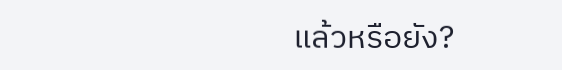แล้วหรือยัง?